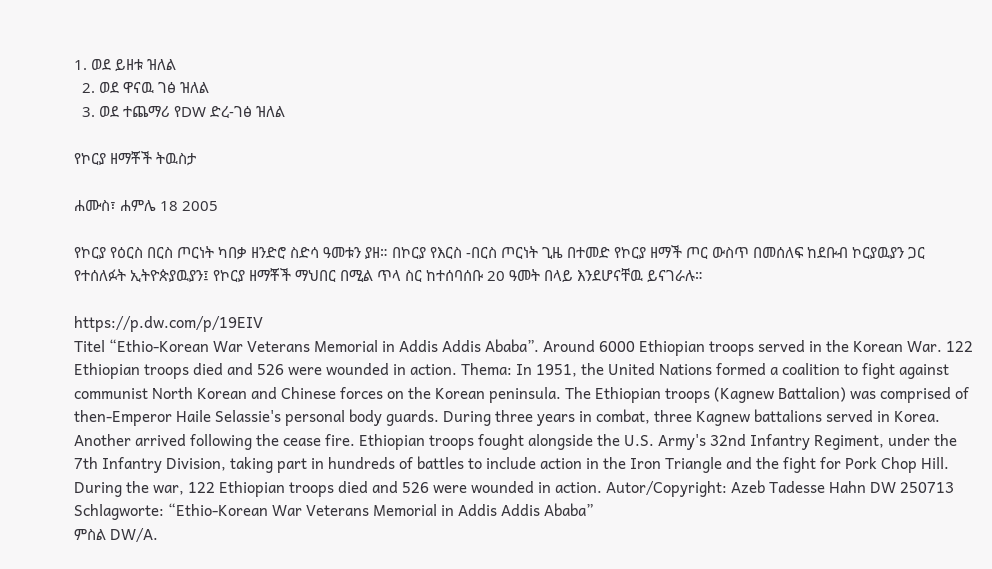1. ወደ ይዘቱ ዝለል
  2. ወደ ዋናዉ ገፅ ዝለል
  3. ወደ ተጨማሪ የDW ድረ-ገፅ ዝለል

የኮርያ ዘማቾች ትዉስታ

ሐሙስ፣ ሐምሌ 18 2005

የኮርያ የዕርስ በርስ ጦርነት ካበቃ ዘንድሮ ስድሳ ዓመቱን ያዘ። በኮርያ የእርስ -በርስ ጦርነት ጊዜ በተመድ የኮርያ ዘማች ጦር ውስጥ በመሰለፍ ከደቡብ ኮርያዉያን ጋር የተሰለፉት ኢትዮጵያዉያን፤ የኮርያ ዘማቾች ማህበር በሚል ጥላ ስር ከተሰባሰቡ 20 ዓመት በላይ እንደሆናቸዉ ይናገራሉ።

https://p.dw.com/p/19EIV
Titel “Ethio-Korean War Veterans Memorial in Addis Addis Ababa”. Around 6000 Ethiopian troops served in the Korean War. 122 Ethiopian troops died and 526 were wounded in action. Thema: In 1951, the United Nations formed a coalition to fight against communist North Korean and Chinese forces on the Korean peninsula. The Ethiopian troops (Kagnew Battalion) was comprised of then-Emperor Haile Selassie's personal body guards. During three years in combat, three Kagnew battalions served in Korea. Another arrived following the cease fire. Ethiopian troops fought alongside the U.S. Army's 32nd Infantry Regiment, under the 7th Infantry Division, taking part in hundreds of battles to include action in the Iron Triangle and the fight for Pork Chop Hill. During the war, 122 Ethiopian troops died and 526 were wounded in action. Autor/Copyright: Azeb Tadesse Hahn DW 250713 Schlagworte: “Ethio-Korean War Veterans Memorial in Addis Addis Ababa”
ምስል DW/A.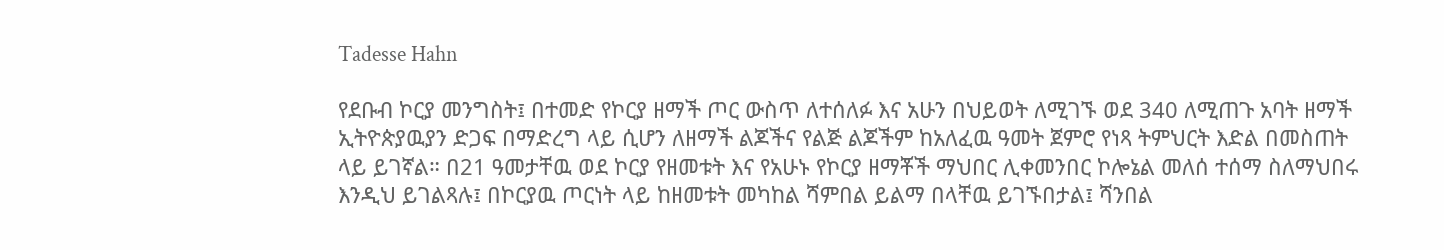Tadesse Hahn

የደቡብ ኮርያ መንግስት፤ በተመድ የኮርያ ዘማች ጦር ውስጥ ለተሰለፉ እና አሁን በህይወት ለሚገኙ ወደ 340 ለሚጠጉ አባት ዘማች ኢትዮጵያዉያን ድጋፍ በማድረግ ላይ ሲሆን ለዘማች ልጆችና የልጅ ልጆችም ከአለፈዉ ዓመት ጀምሮ የነጻ ትምህርት እድል በመስጠት ላይ ይገኛል። በ21 ዓመታቸዉ ወደ ኮርያ የዘመቱት እና የአሁኑ የኮርያ ዘማቾች ማህበር ሊቀመንበር ኮሎኔል መለሰ ተሰማ ስለማህበሩ እንዲህ ይገልጻሉ፤ በኮርያዉ ጦርነት ላይ ከዘመቱት መካከል ሻምበል ይልማ በላቸዉ ይገኙበታል፤ ሻንበል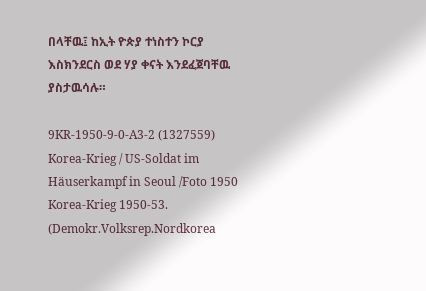በላቸዉ፤ ከኢት ዮጵያ ተነስተን ኮርያ እስክንደርስ ወደ ሃያ ቀናት እንደፈጀባቸዉ ያስታዉሳሉ።

9KR-1950-9-0-A3-2 (1327559) Korea-Krieg / US-Soldat im Häuserkampf in Seoul /Foto 1950 Korea-Krieg 1950-53. (Demokr.Volksrep.Nordkorea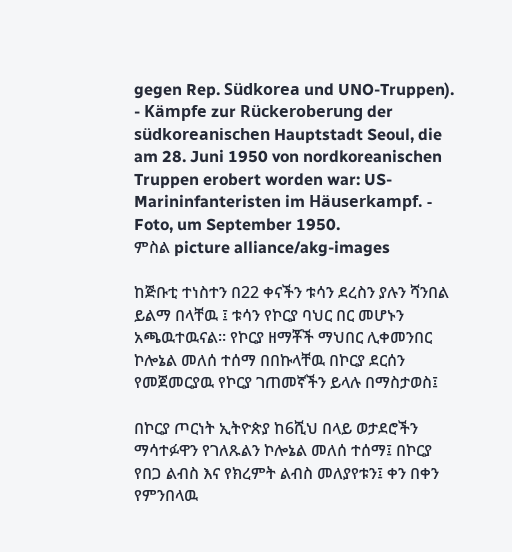gegen Rep. Südkorea und UNO-Truppen). - Kämpfe zur Rückeroberung der südkoreanischen Hauptstadt Seoul, die am 28. Juni 1950 von nordkoreanischen Truppen erobert worden war: US-Marininfanteristen im Häuserkampf. - Foto, um September 1950.
ምስል picture alliance/akg-images

ከጅቡቲ ተነስተን በ22 ቀናችን ቱሳን ደረስን ያሉን ሻንበል ይልማ በላቸዉ ፤ ቱሳን የኮርያ ባህር በር መሆኑን አጫዉተዉናል። የኮርያ ዘማቾች ማህበር ሊቀመንበር ኮሎኔል መለሰ ተሰማ በበኩላቸዉ በኮርያ ደርሰን የመጀመርያዉ የኮርያ ገጠመኛችን ይላሉ በማስታወስ፤

በኮርያ ጦርነት ኢትዮጵያ ከ6ሺህ በላይ ወታደሮችን ማሳተፉዋን የገለጹልን ኮሎኔል መለሰ ተሰማ፤ በኮርያ የበጋ ልብስ እና የክረምት ልብስ መለያየቱን፤ ቀን በቀን የምንበላዉ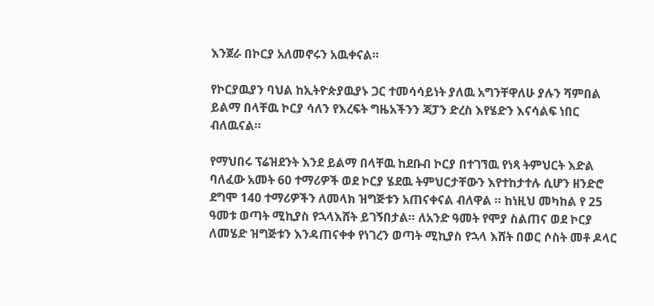እንጀራ በኮርያ አለመኖሩን አዉቀናል።

የኮርያዉያን ባህል ከኢትዮጵያዉያኑ ጋር ተመሳሳይነት ያለዉ አግንቸዋለሁ ያሉን ሻምበል ይልማ በላቸዉ ኮርያ ሳለን የእረፍት ግዜአችንን ጃፓን ድረስ እየሄድን እናሳልፍ ነበር ብለዉናል።

የማህበሩ ፕሬዝደንት እንደ ይልማ በላቸዉ ከደቡብ ኮርያ በተገኘዉ የነጻ ትምህርት እድል ባለፈው አመት 60 ተማሪዎች ወደ ኮርያ ሄደዉ ትምህርታቸውን እየተከታተሉ ሲሆን ዘንድሮ ደግሞ 140 ተማሪዎችን ለመላክ ዝግጅቱን አጠናቀናል ብለዋል ። ከነዚህ መካከል የ 25 ዓመቱ ወጣት ሚኪያስ የኋላእሸት ይገኝበታል። ለአንድ ዓመት የሞያ ስልጠና ወደ ኮርያ ለመሄድ ዝግጅቱን እንዳጠናቀቀ የነገረን ወጣት ሚኪያስ የኋላ እሸት በወር ሶስት መቶ ዶላር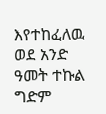እየተከፈለዉ ወደ አንድ ዓመት ተኩል ግድም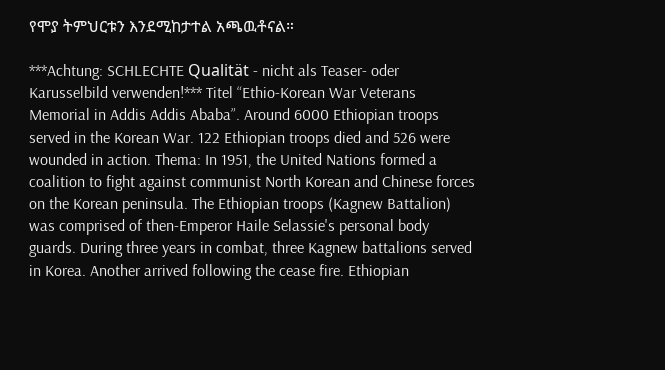የሞያ ትምህርቱን እንደሚከታተል አጫዉቶናል።

***Achtung: SCHLECHTE Qualität - nicht als Teaser- oder Karusselbild verwenden!*** Titel “Ethio-Korean War Veterans Memorial in Addis Addis Ababa”. Around 6000 Ethiopian troops served in the Korean War. 122 Ethiopian troops died and 526 were wounded in action. Thema: In 1951, the United Nations formed a coalition to fight against communist North Korean and Chinese forces on the Korean peninsula. The Ethiopian troops (Kagnew Battalion) was comprised of then-Emperor Haile Selassie's personal body guards. During three years in combat, three Kagnew battalions served in Korea. Another arrived following the cease fire. Ethiopian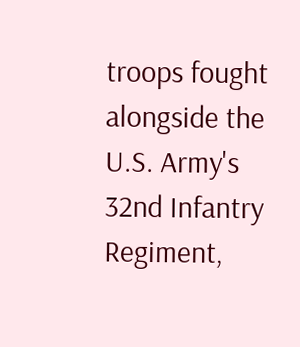troops fought alongside the U.S. Army's 32nd Infantry Regiment,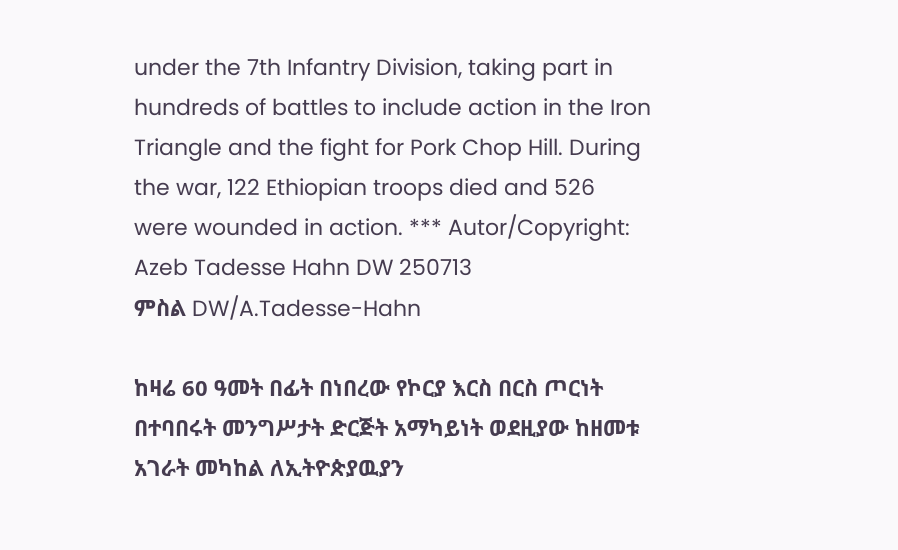under the 7th Infantry Division, taking part in hundreds of battles to include action in the Iron Triangle and the fight for Pork Chop Hill. During the war, 122 Ethiopian troops died and 526 were wounded in action. *** Autor/Copyright: Azeb Tadesse Hahn DW 250713
ምስል DW/A.Tadesse-Hahn

ከዛሬ 60 ዓመት በፊት በነበረው የኮርያ እርስ በርስ ጦርነት በተባበሩት መንግሥታት ድርጅት አማካይነት ወደዚያው ከዘመቱ አገራት መካከል ለኢትዮጵያዉያን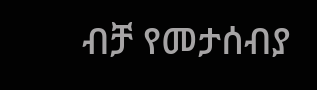ብቻ የመታሰብያ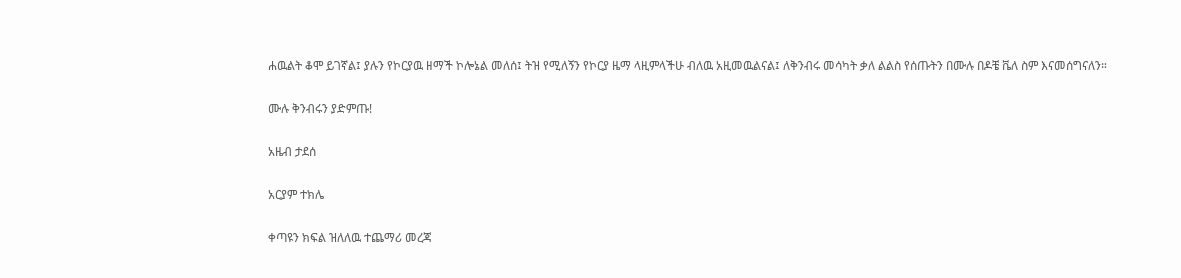ሐዉልት ቆሞ ይገኛል፤ ያሉን የኮርያዉ ዘማች ኮሎኔል መለሰ፤ ትዝ የሚለኝን የኮርያ ዜማ ላዚምላችሁ ብለዉ አዚመዉልናል፤ ለቅንብሩ መሳካት ቃለ ልልስ የሰጡትን በሙሉ በዶቼ ቬለ ስም እናመሰግናለን።

ሙሉ ቅንብሩን ያድምጡ!

አዜብ ታደሰ

አርያም ተክሌ

ቀጣዩን ክፍል ዝለለዉ ተጨማሪ መረጃ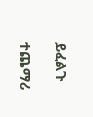ይፈልጉ

ተጨማሪ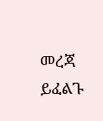መረጃ ይፈልጉ